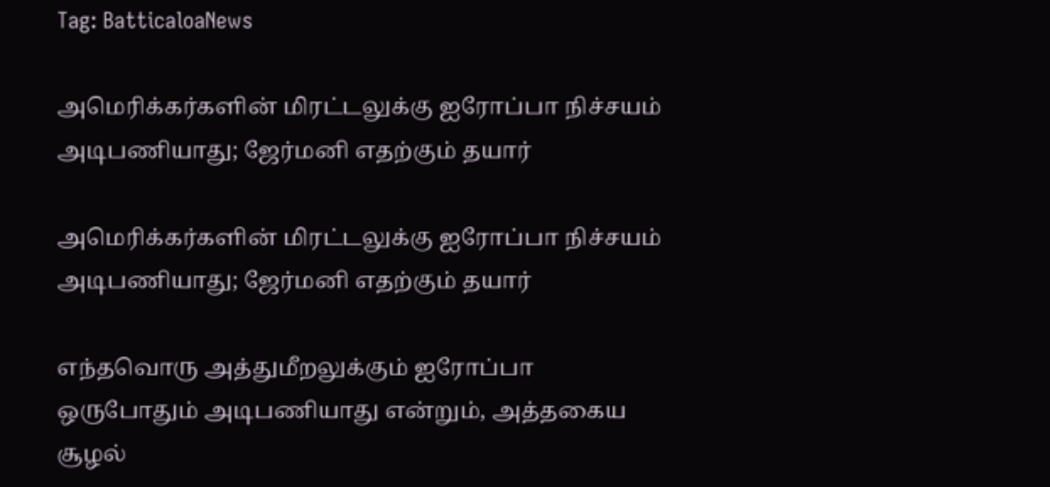Tag: BatticaloaNews

அமெரிக்கர்களின் மிரட்டலுக்கு ஐரோப்பா நிச்சயம் அடிபணியாது; ஜேர்மனி எதற்கும் தயார்

அமெரிக்கர்களின் மிரட்டலுக்கு ஐரோப்பா நிச்சயம் அடிபணியாது; ஜேர்மனி எதற்கும் தயார்

எந்தவொரு அத்துமீறலுக்கும் ஐரோப்பா ஒருபோதும் அடிபணியாது என்றும், அத்தகைய சூழல்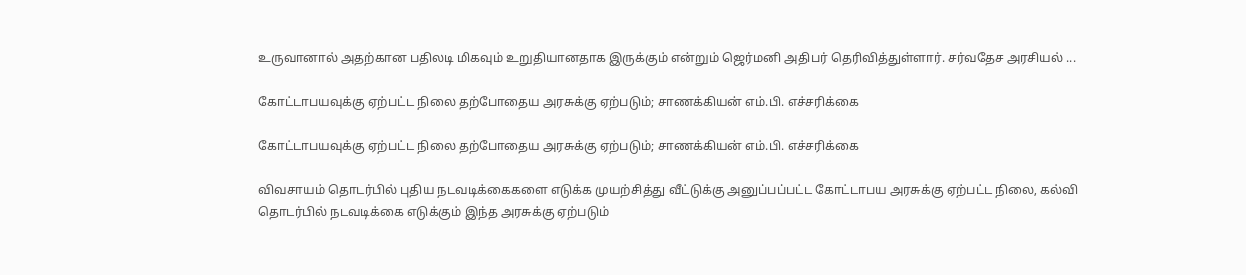உருவானால் அதற்கான பதிலடி மிகவும் உறுதியானதாக இருக்கும் என்றும் ஜெர்மனி அதிபர் தெரிவித்துள்ளார். சர்வதேச அரசியல் ...

கோட்டாபயவுக்கு ஏற்பட்ட நிலை தற்போதைய அரசுக்கு ஏற்படும்; சாணக்கியன் எம்.பி. எச்சரிக்கை

கோட்டாபயவுக்கு ஏற்பட்ட நிலை தற்போதைய அரசுக்கு ஏற்படும்; சாணக்கியன் எம்.பி. எச்சரிக்கை

விவசாயம் தொடர்பில் புதிய நடவடிக்கைகளை எடுக்க முயற்சித்து வீட்டுக்கு அனுப்பப்பட்ட கோட்டாபய அரசுக்கு ஏற்பட்ட நிலை, கல்வி தொடர்பில் நடவடிக்கை எடுக்கும் இந்த அரசுக்கு ஏற்படும்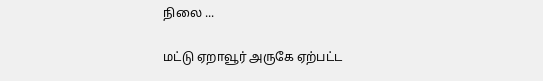நிலை ...

மட்டு ஏறாவூர் அருகே ஏற்பட்ட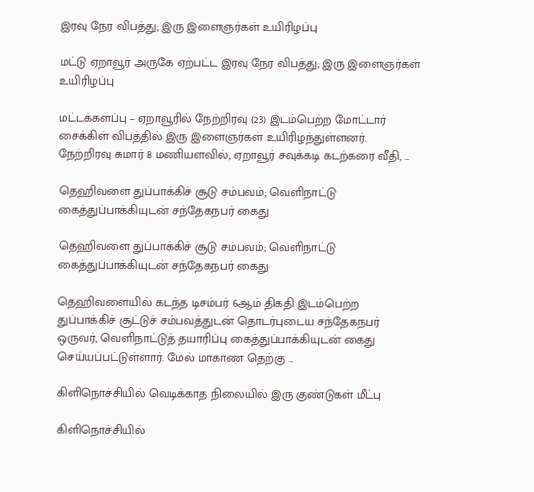இரவு நேர விபத்து; இரு இளைஞர்கள் உயிரிழப்பு

மட்டு ஏறாவூர் அருகே ஏற்பட்ட இரவு நேர விபத்து; இரு இளைஞர்கள் உயிரிழப்பு

மட்டக்களப்பு – ஏறாவூரில் நேற்றிரவு (23) இடம்பெற்ற மோட்டார் சைக்கிள் விபத்தில் இரு இளைஞர்கள் உயிரிழந்துள்ளனர். நேற்றிரவு சுமார் 8 மணியளவில், ஏறாவூர் சவுக்கடி கடற்கரை வீதி, ...

தெஹிவளை துப்பாக்கிச் சூடு சம்பவம்; வெளிநாட்டு கைத்துப்பாக்கியுடன் சந்தேகநபர் கைது

தெஹிவளை துப்பாக்கிச் சூடு சம்பவம்; வெளிநாட்டு கைத்துப்பாக்கியுடன் சந்தேகநபர் கைது

தெஹிவளையில் கடந்த டிசம்பர் 6ஆம் திகதி இடம்பெற்ற துப்பாக்கிச் சூட்டுச் சம்பவத்துடன் தொடர்புடைய சந்தேகநபர் ஒருவர், வெளிநாட்டுத் தயாரிப்பு கைத்துப்பாக்கியுடன் கைது செய்யப்பட்டுள்ளார். மேல் மாகாண தெற்கு ...

கிளிநொச்சியில் வெடிக்காத நிலையில் இரு குண்டுகள் மீட்பு

கிளிநொச்சியில்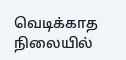வெடிக்காத நிலையில்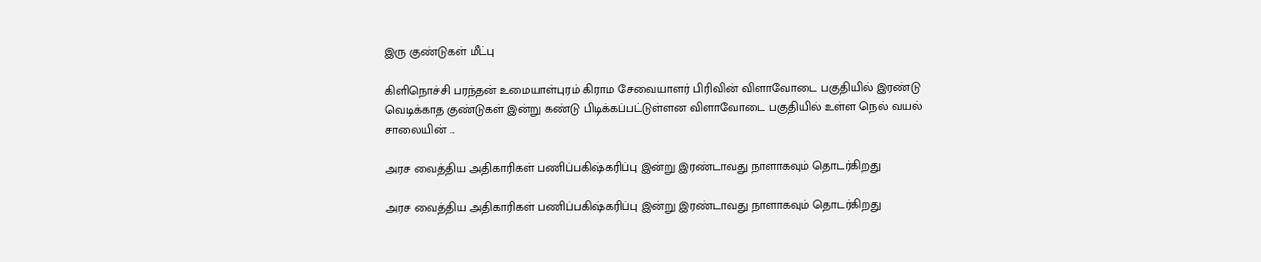இரு குண்டுகள் மீட்பு

கிளிநொச்சி பரந்தன் உமையாள்புரம் கிராம சேவையாளர் பிரிவின் விளாவோடை பகுதியில் இரண்டு வெடிக்காத குண்டுகள் இன்று கண்டு பிடிக்கப்பட்டுள்ளன விளாவோடை பகுதியில் உள்ள நெல் வயல் சாலையின் ...

அரச வைத்திய அதிகாரிகள் பணிப்பகிஷ்கரிப்பு இன்று இரண்டாவது நாளாகவும் தொடர்கிறது

அரச வைத்திய அதிகாரிகள் பணிப்பகிஷ்கரிப்பு இன்று இரண்டாவது நாளாகவும் தொடர்கிறது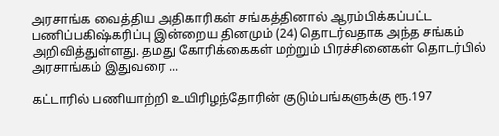அரசாங்க வைத்திய அதிகாரிகள் சங்கத்தினால் ஆரம்பிக்கப்பட்ட பணிப்பகிஷ்கரிப்பு இன்றைய தினமும் (24) தொடர்வதாக அந்த சங்கம் அறிவித்துள்ளது. தமது கோரிக்கைகள் மற்றும் பிரச்சினைகள் தொடர்பில் அரசாங்கம் இதுவரை ...

கட்டாரில் பணியாற்றி உயிரிழந்தோரின் குடும்பங்களுக்கு ரூ.197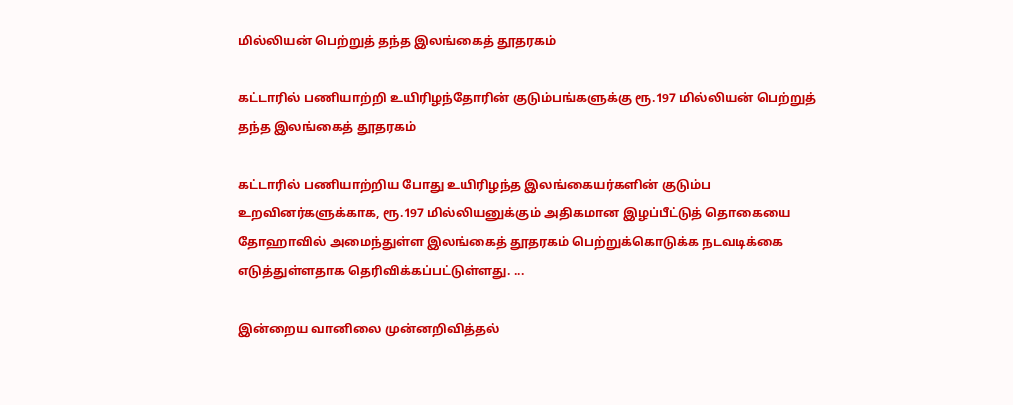மில்லியன் பெற்றுத் தந்த இலங்கைத் தூதரகம்

கட்டாரில் பணியாற்றி உயிரிழந்தோரின் குடும்பங்களுக்கு ரூ.197 மில்லியன் பெற்றுத் தந்த இலங்கைத் தூதரகம்

கட்டாரில் பணியாற்றிய போது உயிரிழந்த இலங்கையர்களின் குடும்ப உறவினர்களுக்காக, ரூ.197 மில்லியனுக்கும் அதிகமான இழப்பீட்டுத் தொகையை தோஹாவில் அமைந்துள்ள இலங்கைத் தூதரகம் பெற்றுக்கொடுக்க நடவடிக்கை எடுத்துள்ளதாக தெரிவிக்கப்பட்டுள்ளது. ...

இன்றைய வானிலை முன்னறிவித்தல்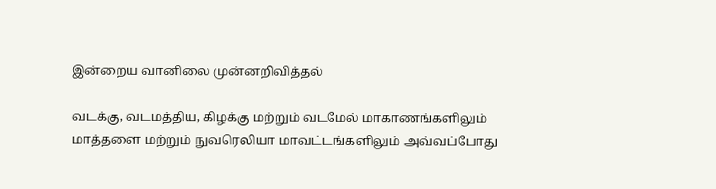இன்றைய வானிலை முன்னறிவித்தல்

வடக்கு, வடமத்திய, கிழக்கு மற்றும் வடமேல் மாகாணங்களிலும் மாத்தளை மற்றும் நுவரெலியா மாவட்டங்களிலும் அவ்வப்போது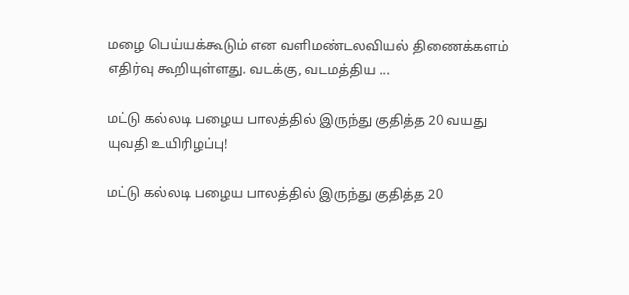மழை பெய்யக்கூடும் என வளிமண்டலவியல் திணைக்களம் எதிர்வு கூறியுள்ளது. வடக்கு, வடமத்திய ...

மட்டு கல்லடி பழைய பாலத்தில் இருந்து குதித்த 20 வயது யுவதி உயிரிழப்பு!

மட்டு கல்லடி பழைய பாலத்தில் இருந்து குதித்த 20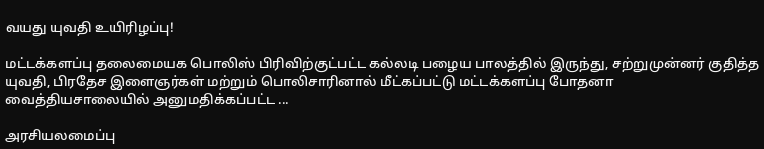வயது யுவதி உயிரிழப்பு!

மட்டக்களப்பு தலைமையக பொலிஸ் பிரிவிற்குட்பட்ட கல்லடி பழைய பாலத்தில் இருந்து, சற்றுமுன்னர் குதித்த யுவதி, பிரதேச இளைஞர்கள் மற்றும் பொலிசாரினால் மீட்கப்பட்டு மட்டக்களப்பு போதனா வைத்தியசாலையில் அனுமதிக்கப்பட்ட ...

அரசியலமைப்பு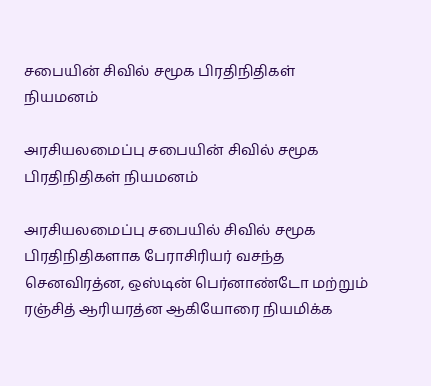சபையின் சிவில் சமூக பிரதிநிதிகள் நியமனம்

அரசியலமைப்பு சபையின் சிவில் சமூக பிரதிநிதிகள் நியமனம்

அரசியலமைப்பு சபையில் சிவில் சமூக பிரதிநிதிகளாக பேராசிரியர் வசந்த செனவிரத்ன, ஒஸ்டின் பெர்னாண்டோ மற்றும் ரஞ்சித் ஆரியரத்ன ஆகியோரை நியமிக்க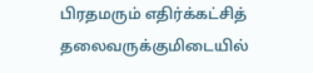பிரதமரும் எதிர்க்கட்சித் தலைவருக்குமிடையில்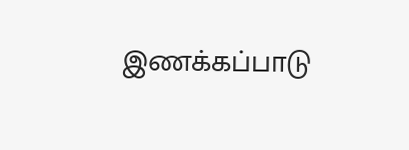இணக்கப்பாடு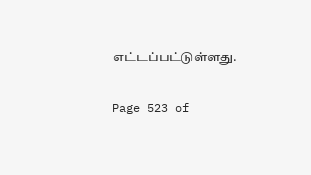எட்டப்பட்டுள்ளது.

Page 523 of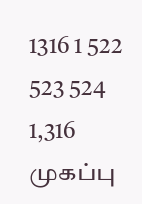1316 1 522 523 524 1,316
முகப்பு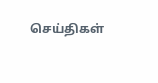செய்திகள்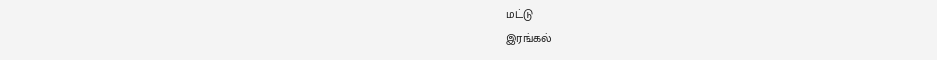மட்டு
இரங்கல்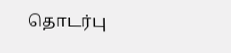தொடர்பு